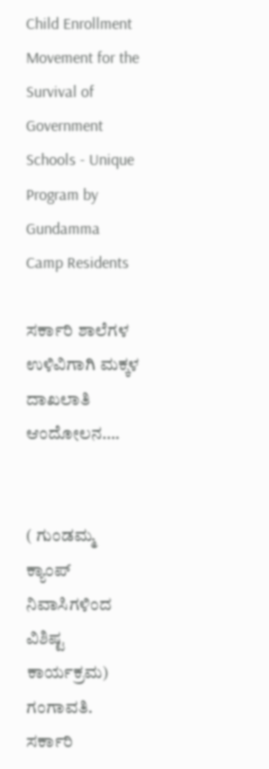Child Enrollment Movement for the Survival of Government Schools - Unique Program by Gundamma Camp Residents

ಸರ್ಕಾರಿ ಶಾಲೆಗಳ ಉಳಿವಿಗಾಗಿ ಮಕ್ಕಳ ದಾಖಲಾತಿ ಆಂದೋಲನ….


( ಗುಂಡಮ್ಮ ಕ್ಯಾಂಪ್ ನಿವಾಸಿಗಳಿಂದ ವಿಶಿಷ್ಟ ಕಾರ್ಯಕ್ರಮ)
ಗಂಗಾವತಿ. ಸರ್ಕಾರಿ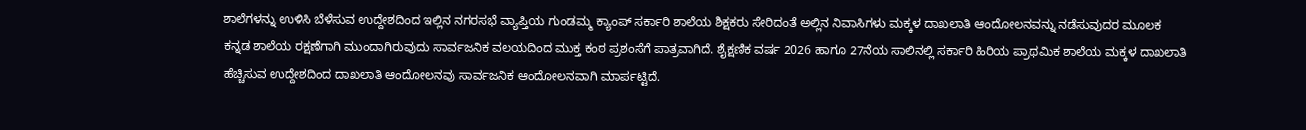ಶಾಲೆಗಳನ್ನು ಉಳಿಸಿ ಬೆಳೆಸುವ ಉದ್ದೇಶದಿಂದ ಇಲ್ಲಿನ ನಗರಸಭೆ ವ್ಯಾಪ್ತಿಯ ಗುಂಡಮ್ಮ ಕ್ಯಾಂಪ್ ಸರ್ಕಾರಿ ಶಾಲೆಯ ಶಿಕ್ಷಕರು ಸೇರಿದಂತೆ ಅಲ್ಲಿನ ನಿವಾಸಿಗಳು ಮಕ್ಕಳ ದಾಖಲಾತಿ ಆಂದೋಲನವನ್ನು ನಡೆಸುವುದರ ಮೂಲಕ
ಕನ್ನಡ ಶಾಲೆಯ ರಕ್ಷಣೆಗಾಗಿ ಮುಂದಾಗಿರುವುದು ಸಾರ್ವಜನಿಕ ವಲಯದಿಂದ ಮುಕ್ತ ಕಂಠ ಪ್ರಶಂಸೆಗೆ ಪಾತ್ರವಾಗಿದೆ. ಶೈಕ್ಷಣಿಕ ವರ್ಷ 2026 ಹಾಗೂ 27ನೆಯ ಸಾಲಿನಲ್ಲಿ ಸರ್ಕಾರಿ ಹಿರಿಯ ಪ್ರಾಥಮಿಕ ಶಾಲೆಯ ಮಕ್ಕಳ ದಾಖಲಾತಿ ಹೆಚ್ಚಿಸುವ ಉದ್ದೇಶದಿಂದ ದಾಖಲಾತಿ ಆಂದೋಲನವು ಸಾರ್ವಜನಿಕ ಆಂದೋಲನವಾಗಿ ಮಾರ್ಪಟ್ಟಿದೆ.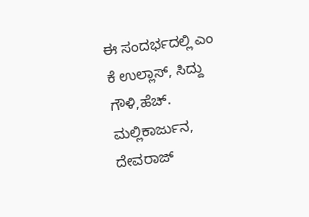ಈ ಸಂದರ್ಭದಲ್ಲಿ ಎಂ ಕೆ ಉಲ್ಲಾಸ್, ಸಿದ್ದು ಗೌಳಿ,ಹೆಚ್. ಮಲ್ಲಿಕಾರ್ಜುನ, ದೇವರಾಜ್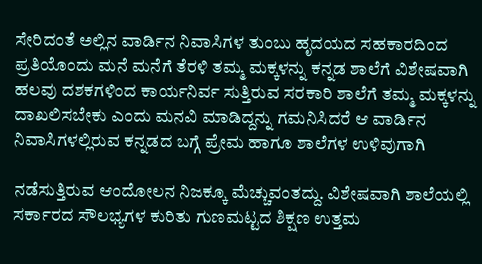ಸೇರಿದಂತೆ ಅಲ್ಲಿನ ವಾರ್ಡಿನ ನಿವಾಸಿಗಳ ತುಂಬು ಹೃದಯದ ಸಹಕಾರದಿಂದ ಪ್ರತಿಯೊಂದು ಮನೆ ಮನೆಗೆ ತೆರಳಿ ತಮ್ಮ ಮಕ್ಕಳನ್ನು ಕನ್ನಡ ಶಾಲೆಗೆ ವಿಶೇಷವಾಗಿ ಹಲವು ದಶಕಗಳಿಂದ ಕಾರ್ಯನಿರ್ವ ಸುತ್ತಿರುವ ಸರಕಾರಿ ಶಾಲೆಗೆ ತಮ್ಮ ಮಕ್ಕಳನ್ನು ದಾಖಲಿಸಬೇಕು ಎಂದು ಮನವಿ ಮಾಡಿದ್ದನ್ನು ಗಮನಿಸಿದರೆ ಆ ವಾರ್ಡಿನ ನಿವಾಸಿಗಳಲ್ಲಿರುವ ಕನ್ನಡದ ಬಗ್ಗೆ ಪ್ರೇಮ ಹಾಗೂ ಶಾಲೆಗಳ ಉಳಿವುಗಾಗಿ

ನಡೆಸುತ್ತಿರುವ ಆಂದೋಲನ ನಿಜಕ್ಕೂ ಮೆಚ್ಚುವಂತದ್ದು. ವಿಶೇಷವಾಗಿ ಶಾಲೆಯಲ್ಲಿ ಸರ್ಕಾರದ ಸೌಲಭ್ಯಗಳ ಕುರಿತು ಗುಣಮಟ್ಟದ ಶಿಕ್ಷಣ ಉತ್ತಮ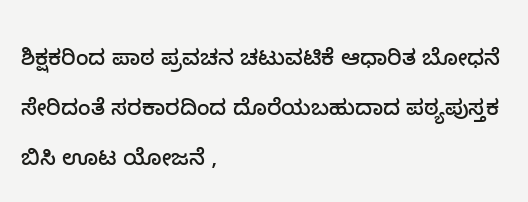ಶಿಕ್ಷಕರಿಂದ ಪಾಠ ಪ್ರವಚನ ಚಟುವಟಿಕೆ ಆಧಾರಿತ ಬೋಧನೆ ಸೇರಿದಂತೆ ಸರಕಾರದಿಂದ ದೊರೆಯಬಹುದಾದ ಪಠ್ಯಪುಸ್ತಕ ಬಿಸಿ ಊಟ ಯೋಜನೆ ,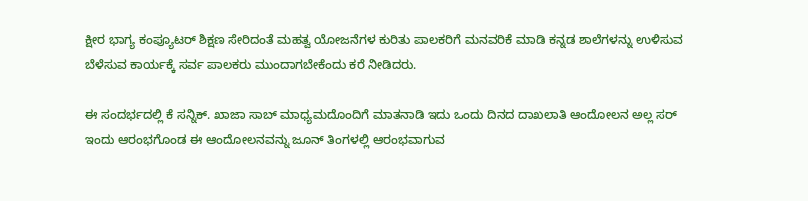ಕ್ಷೀರ ಭಾಗ್ಯ ಕಂಪ್ಯೂಟರ್ ಶಿಕ್ಷಣ ಸೇರಿದಂತೆ ಮಹತ್ವ ಯೋಜನೆಗಳ ಕುರಿತು ಪಾಲಕರಿಗೆ ಮನವರಿಕೆ ಮಾಡಿ ಕನ್ನಡ ಶಾಲೆಗಳನ್ನು ಉಳಿಸುವ ಬೆಳೆಸುವ ಕಾರ್ಯಕ್ಕೆ ಸರ್ವ ಪಾಲಕರು ಮುಂದಾಗಬೇಕೆಂದು ಕರೆ ನೀಡಿದರು.

ಈ ಸಂದರ್ಭದಲ್ಲಿ ಕೆ ಸನ್ನಿಕ್. ಖಾಜಾ ಸಾಬ್ ಮಾಧ್ಯಮದೊಂದಿಗೆ ಮಾತನಾಡಿ ಇದು ಒಂದು ದಿನದ ದಾಖಲಾತಿ ಆಂದೋಲನ ಅಲ್ಲ ಸರ್ ಇಂದು ಆರಂಭಗೊಂಡ ಈ ಆಂದೋಲನವನ್ನು ಜೂನ್ ತಿಂಗಳಲ್ಲಿ ಆರಂಭವಾಗುವ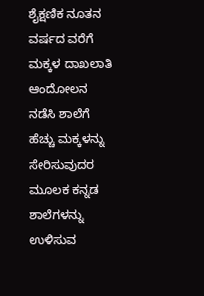ಶೈಕ್ಷಣಿಕ ನೂತನ ವರ್ಷದ ವರೆಗೆ ಮಕ್ಕಳ ದಾಖಲಾತಿ ಆಂದೋಲನ ನಡೆಸಿ ಶಾಲೆಗೆ ಹೆಚ್ಚು ಮಕ್ಕಳನ್ನು ಸೇರಿಸುವುದರ ಮೂಲಕ ಕನ್ನಡ ಶಾಲೆಗಳನ್ನು ಉಳಿಸುವ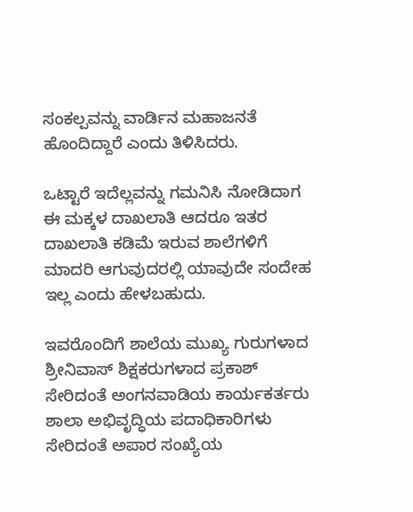ಸಂಕಲ್ಪವನ್ನು ವಾರ್ಡಿನ ಮಹಾಜನತೆ ಹೊಂದಿದ್ದಾರೆ ಎಂದು ತಿಳಿಸಿದರು.

ಒಟ್ಟಾರೆ ಇದೆಲ್ಲವನ್ನು ಗಮನಿಸಿ ನೋಡಿದಾಗ ಈ ಮಕ್ಕಳ ದಾಖಲಾತಿ ಆದರೂ ಇತರ ದಾಖಲಾತಿ ಕಡಿಮೆ ಇರುವ ಶಾಲೆಗಳಿಗೆ ಮಾದರಿ ಆಗುವುದರಲ್ಲಿ ಯಾವುದೇ ಸಂದೇಹ ಇಲ್ಲ ಎಂದು ಹೇಳಬಹುದು.

ಇವರೊಂದಿಗೆ ಶಾಲೆಯ ಮುಖ್ಯ ಗುರುಗಳಾದ ಶ್ರೀನಿವಾಸ್ ಶಿಕ್ಷಕರುಗಳಾದ ಪ್ರಕಾಶ್ ಸೇರಿದಂತೆ ಅಂಗನವಾಡಿಯ ಕಾರ್ಯಕರ್ತರು ಶಾಲಾ ಅಭಿವೃದ್ಧಿಯ ಪದಾಧಿಕಾರಿಗಳು ಸೇರಿದಂತೆ ಅಪಾರ ಸಂಖ್ಯೆಯ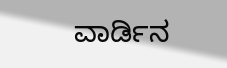ವಾರ್ಡಿನ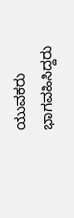ಯುವಕರು ಭಾಗವಹಿಸಿದ್ದರು